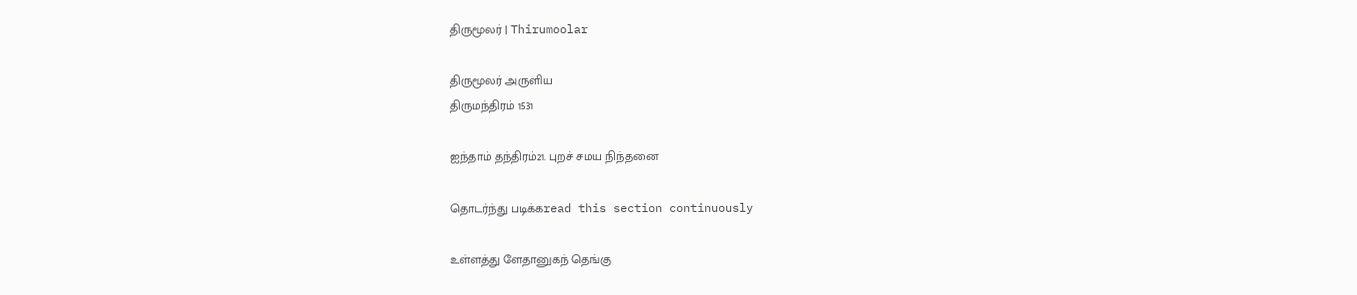திருமூலர் | Thirumoolar

திருமூலர் அருளிய
திருமந்திரம் 1531

ஐந்தாம் தந்திரம்21. புறச் சமய நிந்தனை

தொடர்ந்து படிக்கread this section continuously

உள்ளத்து ளேதானுகந் தெங்கு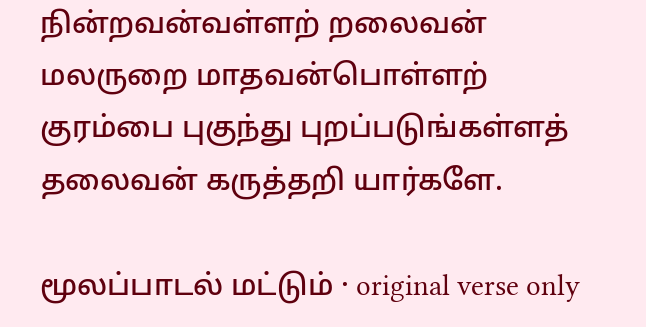நின்றவன்வள்ளற் றலைவன் மலருறை மாதவன்பொள்ளற் குரம்பை புகுந்து புறப்படுங்கள்ளத் தலைவன் கருத்தறி யார்களே.

மூலப்பாடல் மட்டும் · original verse only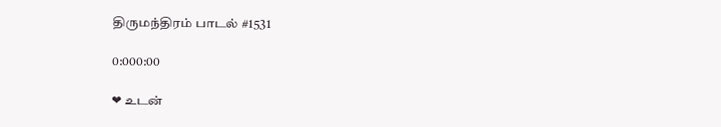திருமந்திரம் பாடல் #1531

0:000:00

❤ உடன்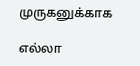முருகனுக்காக

எல்லா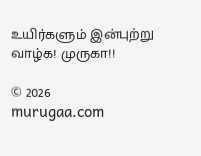உயிர்களும் இன்புற்று வாழ்க! முருகா!!

© 2026 murugaa.com